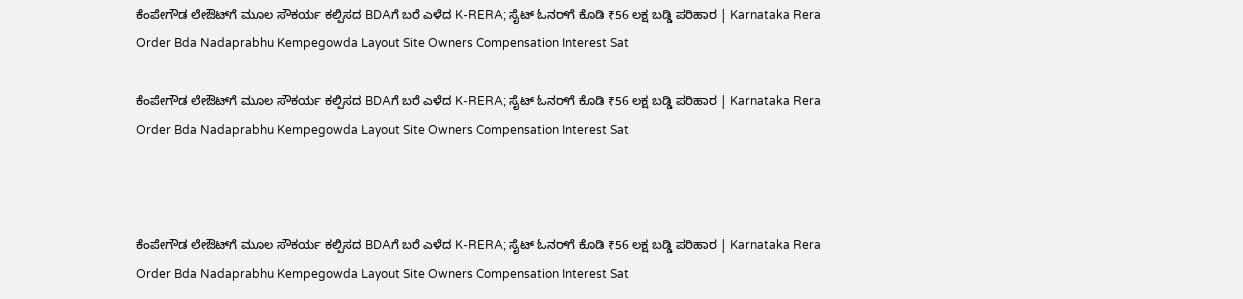ಕೆಂಪೇಗೌಡ ಲೇಔಟ್‌ಗೆ ಮೂಲ ಸೌಕರ್ಯ ಕಲ್ಪಿಸದ BDAಗೆ ಬರೆ ಎಳೆದ K-RERA; ಸೈಟ್ ಓನರ್‌ಗೆ ಕೊಡಿ ₹56 ಲಕ್ಷ ಬಡ್ಡಿ ಪರಿಹಾರ | Karnataka Rera Order Bda Nadaprabhu Kempegowda Layout Site Owners Compensation Interest Sat

ಕೆಂಪೇಗೌಡ ಲೇಔಟ್‌ಗೆ ಮೂಲ ಸೌಕರ್ಯ ಕಲ್ಪಿಸದ BDAಗೆ ಬರೆ ಎಳೆದ K-RERA; ಸೈಟ್ ಓನರ್‌ಗೆ ಕೊಡಿ ₹56 ಲಕ್ಷ ಬಡ್ಡಿ ಪರಿಹಾರ | Karnataka Rera Order Bda Nadaprabhu Kempegowda Layout Site Owners Compensation Interest Sat



ಕೆಂಪೇಗೌಡ ಲೇಔಟ್‌ಗೆ ಮೂಲ ಸೌಕರ್ಯ ಕಲ್ಪಿಸದ BDAಗೆ ಬರೆ ಎಳೆದ K-RERA; ಸೈಟ್ ಓನರ್‌ಗೆ ಕೊಡಿ ₹56 ಲಕ್ಷ ಬಡ್ಡಿ ಪರಿಹಾರ | Karnataka Rera Order Bda Nadaprabhu Kempegowda Layout Site Owners Compensation Interest Sat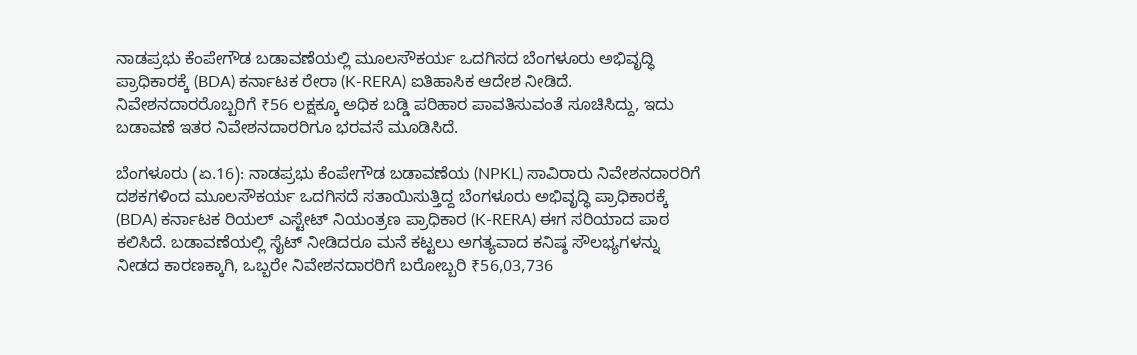ನಾಡಪ್ರಭು ಕೆಂಪೇಗೌಡ ಬಡಾವಣೆಯಲ್ಲಿ ಮೂಲಸೌಕರ್ಯ ಒದಗಿಸದ ಬೆಂಗಳೂರು ಅಭಿವೃದ್ಧಿ ಪ್ರಾಧಿಕಾರಕ್ಕೆ (BDA) ಕರ್ನಾಟಕ ರೇರಾ (K-RERA) ಐತಿಹಾಸಿಕ ಆದೇಶ ನೀಡಿದೆ. ನಿವೇಶನದಾರರೊಬ್ಬರಿಗೆ ₹56 ಲಕ್ಷಕ್ಕೂ ಅಧಿಕ ಬಡ್ಡಿ ಪರಿಹಾರ ಪಾವತಿಸುವಂತೆ ಸೂಚಿಸಿದ್ದು, ಇದು ಬಡಾವಣೆ ಇತರ ನಿವೇಶನದಾರರಿಗೂ ಭರವಸೆ ಮೂಡಿಸಿದೆ.

ಬೆಂಗಳೂರು (ಏ.16): ನಾಡಪ್ರಭು ಕೆಂಪೇಗೌಡ ಬಡಾವಣೆಯ (NPKL) ಸಾವಿರಾರು ನಿವೇಶನದಾರರಿಗೆ ದಶಕಗಳಿಂದ ಮೂಲಸೌಕರ್ಯ ಒದಗಿಸದೆ ಸತಾಯಿಸುತ್ತಿದ್ದ ಬೆಂಗಳೂರು ಅಭಿವೃದ್ಧಿ ಪ್ರಾಧಿಕಾರಕ್ಕೆ (BDA) ಕರ್ನಾಟಕ ರಿಯಲ್ ಎಸ್ಟೇಟ್ ನಿಯಂತ್ರಣ ಪ್ರಾಧಿಕಾರ (K-RERA) ಈಗ ಸರಿಯಾದ ಪಾಠ ಕಲಿಸಿದೆ. ಬಡಾವಣೆಯಲ್ಲಿ ಸೈಟ್ ನೀಡಿದರೂ ಮನೆ ಕಟ್ಟಲು ಅಗತ್ಯವಾದ ಕನಿಷ್ಠ ಸೌಲಭ್ಯಗಳನ್ನು ನೀಡದ ಕಾರಣಕ್ಕಾಗಿ, ಒಬ್ಬರೇ ನಿವೇಶನದಾರರಿಗೆ ಬರೋಬ್ಬರಿ ₹56,03,736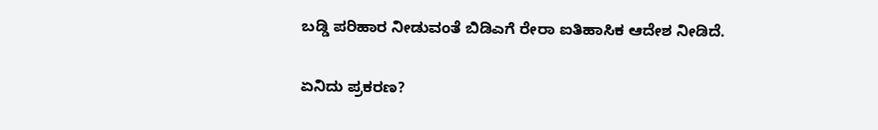ಬಡ್ಡಿ ಪರಿಹಾರ ನೀಡುವಂತೆ ಬಿಡಿಎಗೆ ರೇರಾ ಐತಿಹಾಸಿಕ ಆದೇಶ ನೀಡಿದೆ.

ಏನಿದು ಪ್ರಕರಣ?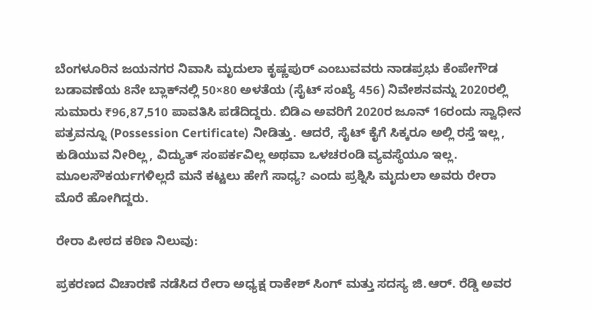ಬೆಂಗಳೂರಿನ ಜಯನಗರ ನಿವಾಸಿ ಮೃದುಲಾ ಕೃಷ್ಣಪುರ್ ಎಂಬುವವರು ನಾಡಪ್ರಭು ಕೆಂಪೇಗೌಡ ಬಡಾವಣೆಯ 8ನೇ ಬ್ಲಾಕ್‌ನಲ್ಲಿ 50×80 ಅಳತೆಯ (ಸೈಟ್ ಸಂಖ್ಯೆ 456) ನಿವೇಶನವನ್ನು 2020ರಲ್ಲಿ ಸುಮಾರು ₹96,87,510 ಪಾವತಿಸಿ ಪಡೆದಿದ್ದರು. ಬಿಡಿಎ ಅವರಿಗೆ 2020ರ ಜೂನ್ 16ರಂದು ಸ್ವಾಧೀನ ಪತ್ರವನ್ನೂ (Possession Certificate) ನೀಡಿತ್ತು. ಆದರೆ, ಸೈಟ್ ಕೈಗೆ ಸಿಕ್ಕರೂ ಅಲ್ಲಿ ರಸ್ತೆ ಇಲ್ಲ, ಕುಡಿಯುವ ನೀರಿಲ್ಲ, ವಿದ್ಯುತ್ ಸಂಪರ್ಕವಿಲ್ಲ ಅಥವಾ ಒಳಚರಂಡಿ ವ್ಯವಸ್ಥೆಯೂ ಇಲ್ಲ. ಮೂಲಸೌಕರ್ಯಗಳಿಲ್ಲದೆ ಮನೆ ಕಟ್ಟಲು ಹೇಗೆ ಸಾಧ್ಯ? ಎಂದು ಪ್ರಶ್ನಿಸಿ ಮೃದುಲಾ ಅವರು ರೇರಾ ಮೊರೆ ಹೋಗಿದ್ದರು.

ರೇರಾ ಪೀಠದ ಕಠಿಣ ನಿಲುವು:

ಪ್ರಕರಣದ ವಿಚಾರಣೆ ನಡೆಸಿದ ರೇರಾ ಅಧ್ಯಕ್ಷ ರಾಕೇಶ್‌ ಸಿಂಗ್ ಮತ್ತು ಸದಸ್ಯ ಜಿ.ಆರ್. ರೆಡ್ಡಿ ಅವರ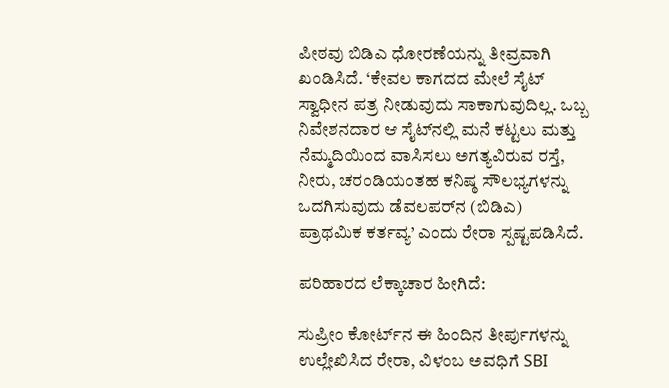ಪೀಠವು ಬಿಡಿಎ ಧೋರಣೆಯನ್ನು ತೀವ್ರವಾಗಿ ಖಂಡಿಸಿದೆ. ‘ಕೇವಲ ಕಾಗದದ ಮೇಲೆ ಸೈಟ್ ಸ್ವಾಧೀನ ಪತ್ರ ನೀಡುವುದು ಸಾಕಾಗುವುದಿಲ್ಲ. ಒಬ್ಬ ನಿವೇಶನದಾರ ಆ ಸೈಟ್‌ನಲ್ಲಿ ಮನೆ ಕಟ್ಟಲು ಮತ್ತು ನೆಮ್ಮದಿಯಿಂದ ವಾಸಿಸಲು ಅಗತ್ಯವಿರುವ ರಸ್ತೆ, ನೀರು, ಚರಂಡಿಯಂತಹ ಕನಿಷ್ಠ ಸೌಲಭ್ಯಗಳನ್ನು ಒದಗಿಸುವುದು ಡೆವಲಪರ್‌ನ (ಬಿಡಿಎ) ಪ್ರಾಥಮಿಕ ಕರ್ತವ್ಯ’ ಎಂದು ರೇರಾ ಸ್ಪಷ್ಟಪಡಿಸಿದೆ.

ಪರಿಹಾರದ ಲೆಕ್ಕಾಚಾರ ಹೀಗಿದೆ:

ಸುಪ್ರೀಂ ಕೋರ್ಟ್‌ನ ಈ ಹಿಂದಿನ ತೀರ್ಪುಗಳನ್ನು ಉಲ್ಲೇಖಿಸಿದ ರೇರಾ, ವಿಳಂಬ ಅವಧಿಗೆ SBI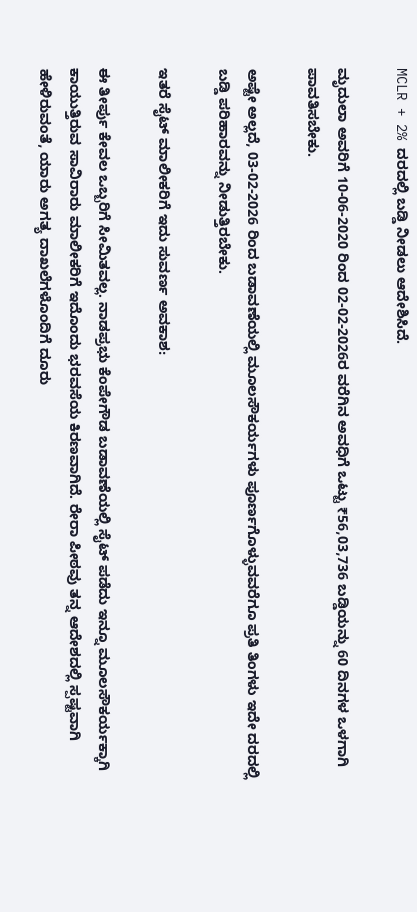MCLR + 2% ದರದಲ್ಲಿ ಬಡ್ಡಿ ನೀಡಲು ಆದೇಶಿಸಿದೆ.

ಮೃದುಲಾ ಅವರಿಗೆ 10-06-2020 ರಿಂದ 02-02-2026ರ ವರೆಗಿನ ಅವಧಿಗೆ ಒಟ್ಟು ₹56,03,736 ಬಡ್ಡಿಯನ್ನು 60 ದಿನಗಳ ಒಳಗಾಗಿ ಪಾವತಿಸಬೇಕು.

ಅಷ್ಟೇ ಅಲ್ಲದೆ, 03-02-2026 ರಿಂದ ಬಡಾವಣೆಯಲ್ಲಿ ಮೂಲಸೌಕರ್ಯಗಳು ಪೂರ್ಣಗೊಳ್ಳುವವರೆಗೂ ಪ್ರತಿ ತಿಂಗಳು ಇದೇ ದರದಲ್ಲಿ ಬಡ್ಡಿ ಪರಿಹಾರವನ್ನು ನೀಡುತ್ತಿರಬೇಕು.

ಇತರೆ ಸೈಟ್ ಮಾಲೀಕರಿಗೆ ಇದು ಸುವರ್ಣ ಅವಕಾಶ:

ಈ ತೀರ್ಪು ಕೇವಲ ಒಬ್ಬರಿಗೆ ಸೀಮಿತವಲ್ಲ. ನಾಡಪ್ರಭು ಕೆಂಪೇಗೌಡ ಬಡಾವಣೆಯಲ್ಲಿ ಸೈಟ್ ಪಡೆದು ಇನ್ನೂ ಮೂಲಸೌಕರ್ಯಕ್ಕಾಗಿ ಕಾಯುತ್ತಿರುವ ಸಾವಿರಾರು ಮಾಲೀಕರಿಗೆ ಇದೊಂದು ಭರವಸೆಯ ಕಿರಣವಾಗಿದೆ. ರೇರಾ ಪೀಠವು ತನ್ನ ಆದೇಶದಲ್ಲಿ ಸ್ಪಷ್ಟವಾಗಿ ಹೇಳಿರುವಂತೆ, ಯಾರು ಅಗತ್ಯ ದಾಖಲೆಗಳೊಂದಿಗೆ ದೂರು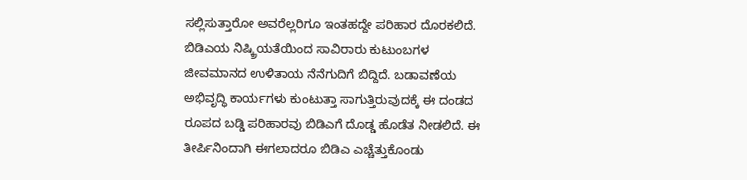ಸಲ್ಲಿಸುತ್ತಾರೋ ಅವರೆಲ್ಲರಿಗೂ ಇಂತಹದ್ದೇ ಪರಿಹಾರ ದೊರಕಲಿದೆ. ಬಿಡಿಎಯ ನಿಷ್ಕ್ರಿಯತೆಯಿಂದ ಸಾವಿರಾರು ಕುಟುಂಬಗಳ ಜೀವಮಾನದ ಉಳಿತಾಯ ನೆನೆಗುದಿಗೆ ಬಿದ್ದಿದೆ. ಬಡಾವಣೆಯ ಅಭಿವೃದ್ಧಿ ಕಾರ್ಯಗಳು ಕುಂಟುತ್ತಾ ಸಾಗುತ್ತಿರುವುದಕ್ಕೆ ಈ ದಂಡದ ರೂಪದ ಬಡ್ಡಿ ಪರಿಹಾರವು ಬಿಡಿಎಗೆ ದೊಡ್ಡ ಹೊಡೆತ ನೀಡಲಿದೆ. ಈ ತೀರ್ಪಿನಿಂದಾಗಿ ಈಗಲಾದರೂ ಬಿಡಿಎ ಎಚ್ಚೆತ್ತುಕೊಂಡು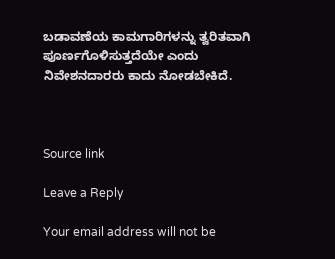ಬಡಾವಣೆಯ ಕಾಮಗಾರಿಗಳನ್ನು ತ್ವರಿತವಾಗಿ ಪೂರ್ಣಗೊಳಿಸುತ್ತದೆಯೇ ಎಂದು ನಿವೇಶನದಾರರು ಕಾದು ನೋಡಬೇಕಿದೆ.



Source link

Leave a Reply

Your email address will not be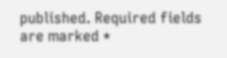published. Required fields are marked *